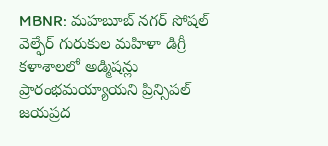MBNR: మహబూబ్ నగర్ సోషల్ వెల్ఫేర్ గురుకుల మహిళా డిగ్రీ కళాశాలలో అడ్మిషన్లు ప్రారంభమయ్యాయని ప్రిన్సిపల్ జయప్రద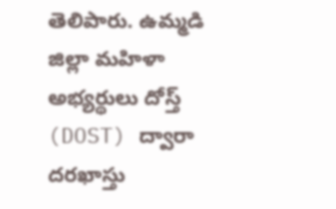తెలిపారు. ఉమ్మడి జిల్లా మహిళా అభ్యర్థులు దోస్త్ (DOST) ద్వారా దరఖాస్తు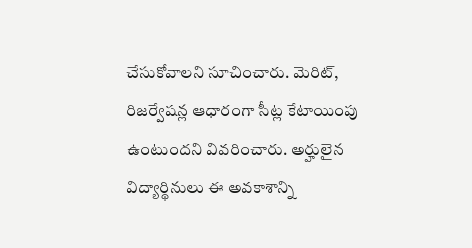చేసుకోవాలని సూచించారు. మెరిట్, రిజర్వేషన్ల ఆధారంగా సీట్ల కేటాయింపు ఉంటుందని వివరించారు. అర్హులైన విద్యార్థినులు ఈ అవకాశాన్ని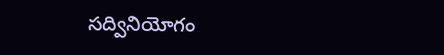సద్వినియోగం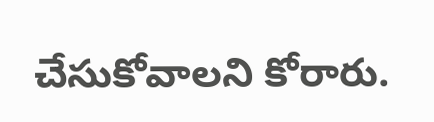చేసుకోవాలని కోరారు.